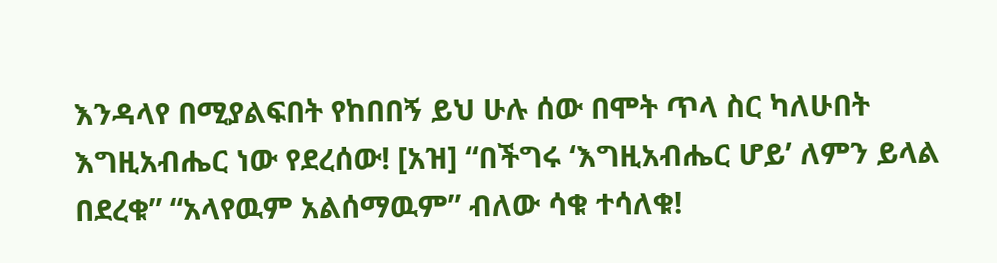እንዳላየ በሚያልፍበት የከበበኝ ይህ ሁሉ ሰው በሞት ጥላ ስር ካለሁበት እግዚአብሔር ነው የደረሰው! [አዝ] “በችግሩ ‘እግዚአብሔር ሆይ’ ለምን ይላል በደረቁ” “አላየዉም አልሰማዉም” ብለው ሳቁ ተሳለቁ!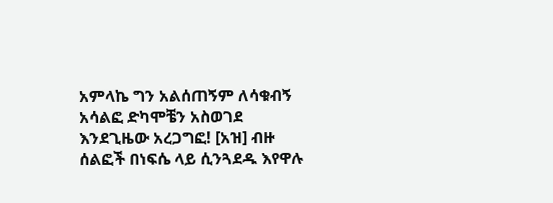አምላኬ ግን አልሰጠኝም ለሳቁብኝ አሳልፎ ድካሞቼን አስወገደ እንደጊዜው አረጋግፎ! [አዝ] ብዙ ሰልፎች በነፍሴ ላይ ሲንጓደዱ እየዋሉ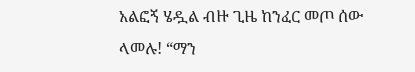አልፎኝ ሄዷል ብዙ ጊዜ ከንፈር መጦ ሰው ላመሉ! “ማን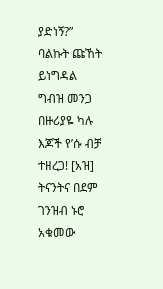ያድነኝ?” ባልኩት ጩኸት ይነግዳል ግብዝ መንጋ በዙሪያዬ ካሉ እጆች የ’ሱ ብቻ ተዘረጋ! [አዝ] ትናንትና በደም ገንዝብ ኑሮ አቁመው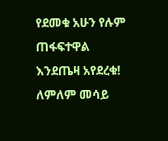የደመቁ አሁን የሉም ጠፋፍተዋል እንደጤዛ አየደረቁ! ለምለም መሳይ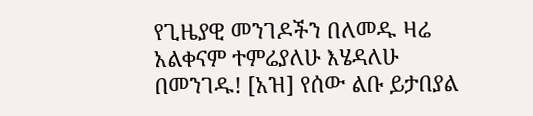የጊዜያዊ መንገዶችን በለመዱ ዛሬ አልቀናም ተምሬያለሁ እሄዳለሁ በመንገዱ! [አዝ] የሰው ልቡ ይታበያል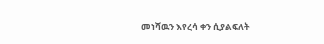መነሻዉን እየረሳ ቀን ሲያልፍለት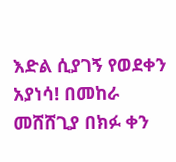እድል ሲያገኝ የወደቀን አያነሳ! በመከራ መሸሸጊያ በክፉ ቀን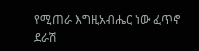የሚጠራ እግዚአብሔር ነው ፈጥኖ ደራሽ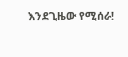እንደጊዜው የሚሰራ!